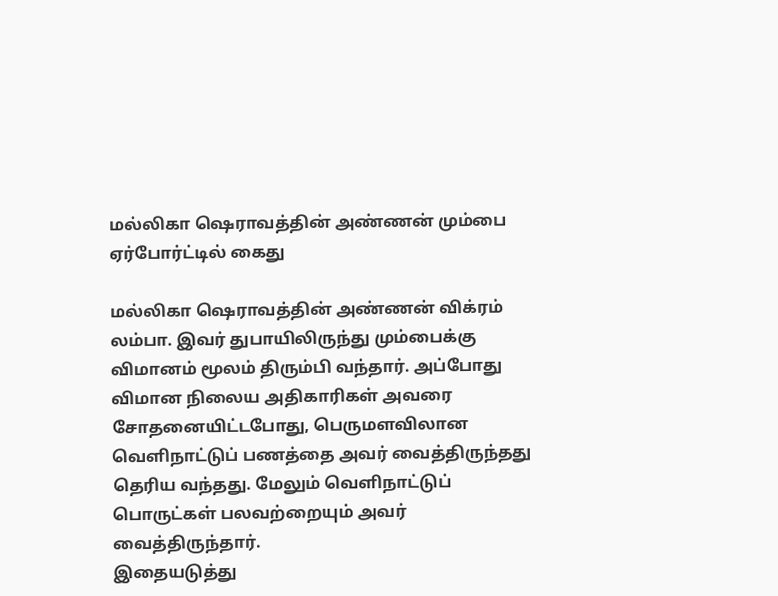மல்லிகா ஷெராவத்தின் அண்ணன் மும்பை ஏர்போர்ட்டில் கைது

மல்லிகா ஷெராவத்தின் அண்ணன் விக்ரம் லம்பா. இவர் துபாயிலிருந்து மும்பைக்கு விமானம் மூலம் திரும்பி வந்தார். அப்போது விமான நிலைய அதிகாரிகள் அவரை சோதனையிட்டபோது, பெருமளவிலான வெளிநாட்டுப் பணத்தை அவர் வைத்திருந்தது தெரிய வந்தது. மேலும் வெளிநாட்டுப் பொருட்கள் பலவற்றையும் அவர் வைத்திருந்தார்.
இதையடுத்து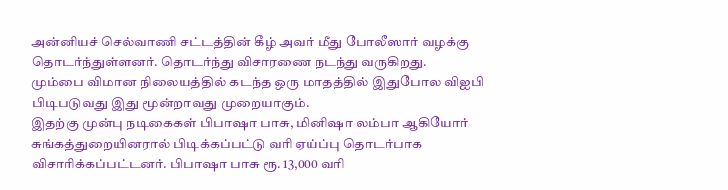அன்னியச் செல்வாணி சட்டத்தின் கீழ் அவர் மீது போலீஸார் வழக்கு தொடர்ந்துள்ளனர். தொடர்ந்து விசாரணை நடந்து வருகிறது.
மும்பை விமான நிலையத்தில் கடந்த ஒரு மாதத்தில் இதுபோல விஐபி பிடிபடுவது இது மூன்றாவது முறையாகும்.
இதற்கு முன்பு நடிகைகள் பிபாஷா பாசு, மினிஷா லம்பா ஆகியோர் சுங்கத்துறையினரால் பிடிக்கப்பட்டு வரி ஏய்ப்பு தொடர்பாக விசாரிக்கப்பட்டனர். பிபாஷா பாசு ரூ. 13,000 வரி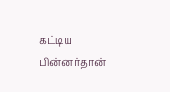கட்டிய பின்னர்தான்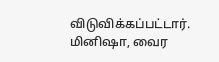விடுவிக்கப்பட்டார். மினிஷா, வைர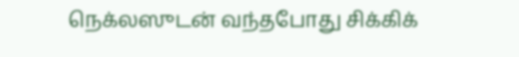நெக்லஸுடன் வந்தபோது சிக்கிக்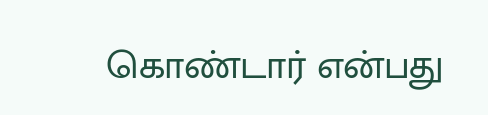கொண்டார் என்பது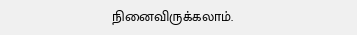நினைவிருக்கலாம்.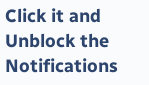Click it and Unblock the Notifications